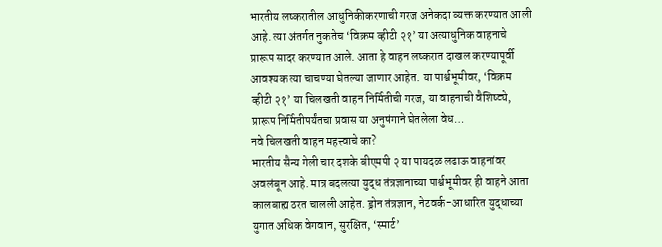भारतीय लष्करातील आधुनिकीकरणाची गरज अनेकदा व्यक्त करण्यात आली आहे. त्या अंतर्गत नुकतेच ‘विक्रम व्हीटी २१’ या अत्याधुनिक वाहनाचे प्रारूप सादर करण्यात आले. आता हे वाहन लष्करात दाखल करण्यापूर्वी आवश्यक त्या चाचण्या घेतल्या जाणार आहेत. या पार्श्वभूमीवर, ‘विक्रम व्हीटी २१’ या चिलखती वाहन निर्मितीची गरज, या वाहनाची वैशिष्ट्ये, प्रारूप निर्मितीपर्यंतचा प्रवास या अनुषंगाने घेतलेला वेध…
नवे चिलखती वाहन महत्त्वाचे का?
भारतीय सैन्य गेली चार दशके बीएमपी २ या पायदळ लढाऊ वाहनांवर अवलंबून आहे. मात्र बदलत्या युद्ध तंत्रज्ञानाच्या पार्श्वभूमीवर ही वाहने आता कालबाह्य ठरत चालली आहेत. ड्रोन तंत्रज्ञान, नेटवर्क-आधारित युद्धाच्या युगात अधिक वेगवान, सुरक्षित, ‘स्मार्ट’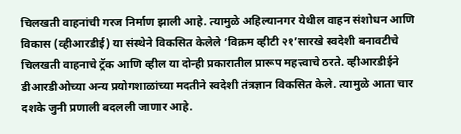चिलखती वाहनांची गरज निर्माण झाली आहे. त्यामुळे अहिल्यानगर येथील वाहन संशोधन आणि विकास (व्हीआरडीई) या संस्थेने विकसित केलेले ‘विक्रम व्हीटी २१’सारखे स्वदेशी बनावटीचे चिलखती वाहनाचे ट्रॅक आणि व्हील या दोन्ही प्रकारातील प्रारूप महत्त्वाचे ठरते. व्हीआरडीईने डीआरडीओच्या अन्य प्रयोगशाळांच्या मदतीने स्वदेशी तंत्रज्ञान विकसित केले. त्यामुळे आता चार दशके जुनी प्रणाली बदलली जाणार आहे.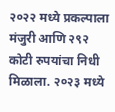२०२२ मध्ये प्रकल्पाला मंजुरी आणि २९२ कोटी रुपयांचा निधी मिळाला. २०२३ मध्ये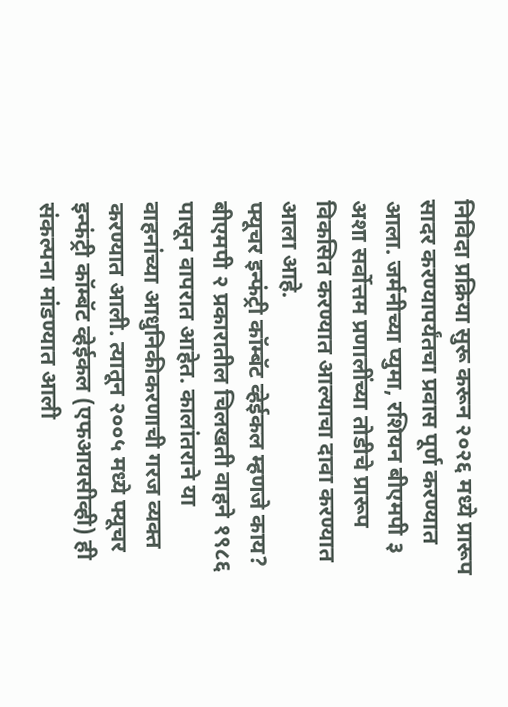निविदा प्रक्रिया सुरू करून २०२६ मध्ये प्रारूप सादर करण्यापर्यंतचा प्रवास पूर्ण करण्यात आला. जर्मनीच्या प्युमा, रशियन बीएमपी ३ अशा सर्वोत्तम प्रणालींच्या तोडीचे प्रारूप विकसित करण्यात आल्याचा दावा करण्यात आला आहे.
फ्यूचर इन्फंट्री कॉम्बॅट व्हेईकल म्हणजे काय?
बीएमपी २ प्रकारातील चिलखती वाहने १९८६ पासून वापरात आहेत. कालांतराने या वाहनांच्या आधुनिकीकरणाची गरज व्यक्त करण्यात आली. त्यातून २००५ मध्ये फ्यूचर इन्फंट्री कॉम्बॅट व्हेईकल (एफआयसीव्ही) ही संकल्पना मांडण्यात आली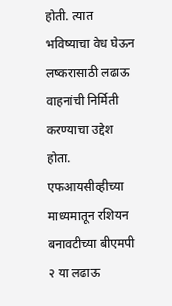होती. त्यात भविष्याचा वेध घेऊन लष्करासाठी लढाऊ वाहनांची निर्मिती करण्याचा उद्देश होता. एफआयसीव्हीच्या माध्यमातून रशियन बनावटीच्या बीएमपी २ या लढाऊ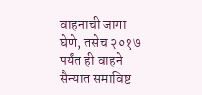वाहनाची जागा घेणे, तसेच २०१७ पर्यंत ही वाहने सैन्यात समाविष्ट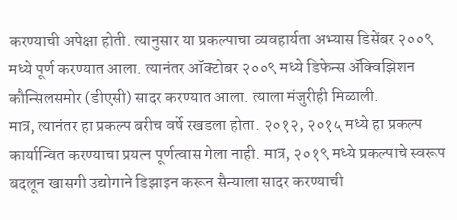करण्याची अपेक्षा होती. त्यानुसार या प्रकल्पाचा व्यवहार्यता अभ्यास डिसेंबर २००९ मध्ये पूर्ण करण्यात आला. त्यानंतर ऑक्टोबर २००९ मध्ये डिफेन्स ॲक्विझिशन कौन्सिलसमोर (डीएसी) सादर करण्यात आला. त्याला मंजुरीही मिळाली.
मात्र, त्यानंतर हा प्रकल्प बरीच वर्षे रखडला होता. २०१२, २०१५ मध्ये हा प्रकल्प कार्यान्वित करण्याचा प्रयत्न पूर्णत्वास गेला नाही. मात्र, २०१९ मध्ये प्रकल्पाचे स्वरूप बदलून खासगी उद्योगाने डिझाइन करून सैन्याला सादर करण्याची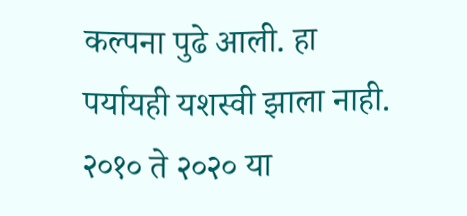कल्पना पुढे आली. हा पर्यायही यशस्वी झाला नाही. २०१० ते २०२० या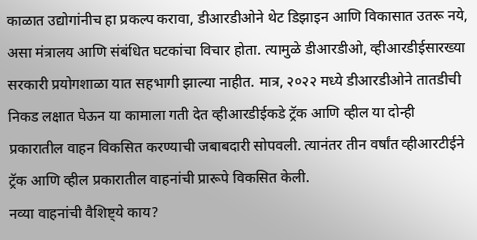काळात उद्योगांनीच हा प्रकल्प करावा, डीआरडीओने थेट डिझाइन आणि विकासात उतरू नये, असा मंत्रालय आणि संबंधित घटकांचा विचार होता. त्यामुळे डीआरडीओ, व्हीआरडीईसारख्या सरकारी प्रयोगशाळा यात सहभागी झाल्या नाहीत. मात्र, २०२२ मध्ये डीआरडीओने तातडीची निकड लक्षात घेऊन या कामाला गती देत व्हीआरडीईकडे ट्रॅक आणि व्हील या दोन्ही प्रकारातील वाहन विकसित करण्याची जबाबदारी सोपवली. त्यानंतर तीन वर्षांत व्हीआरटीईने ट्रॅक आणि व्हील प्रकारातील वाहनांची प्रारूपे विकसित केली.
नव्या वाहनांची वैशिष्ट्ये काय?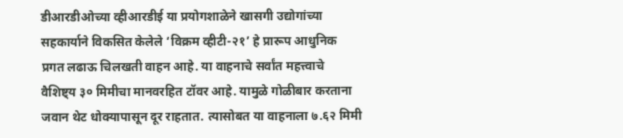डीआरडीओच्या व्हीआरडीई या प्रयोगशाळेने खासगी उद्योगांच्या सहकार्याने विकसित केलेले ‘विक्रम व्हीटी-२१’ हे प्रारूप आधुनिक प्रगत लढाऊ चिलखती वाहन आहे. या वाहनाचे सर्वांत महत्त्वाचे वैशिष्ट्य ३० मिमीचा मानवरहित टॉवर आहे. यामुळे गोळीबार करताना जवान थेट धोक्यापासून दूर राहतात. त्यासोबत या वाहनाला ७.६२ मिमी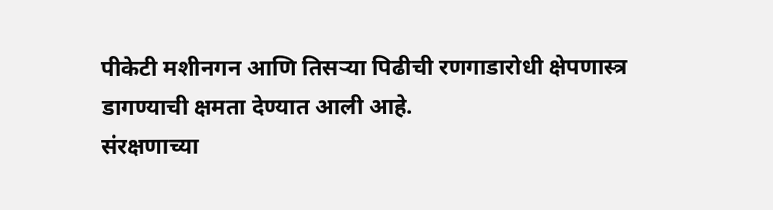पीकेटी मशीनगन आणि तिसऱ्या पिढीची रणगाडारोधी क्षेपणास्त्र डागण्याची क्षमता देण्यात आली आहे.
संरक्षणाच्या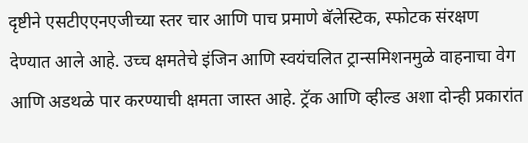दृष्टीने एसटीएएनएजीच्या स्तर चार आणि पाच प्रमाणे बॅलेस्टिक, स्फोटक संरक्षण देण्यात आले आहे. उच्च क्षमतेचे इंजिन आणि स्वयंचलित ट्रान्समिशनमुळे वाहनाचा वेग आणि अडथळे पार करण्याची क्षमता जास्त आहे. ट्रॅक आणि व्हील्ड अशा दोन्ही प्रकारांत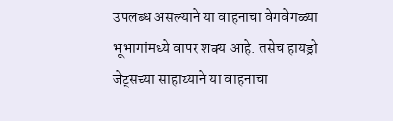उपलब्ध असल्याने या वाहनाचा वेगवेगळ्या भूभागांमध्ये वापर शक्य आहे. तसेच हायड्रो जेट्सच्या साहाय्याने या वाहनाचा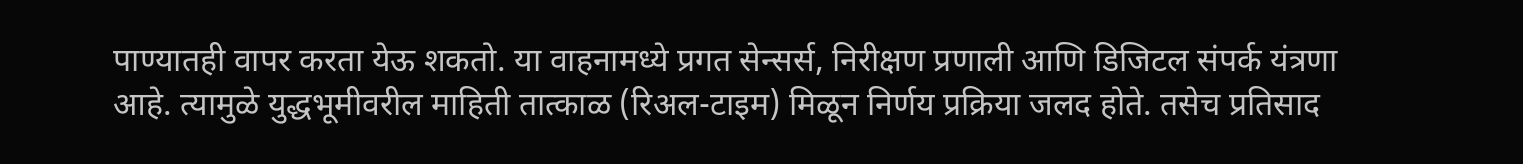पाण्यातही वापर करता येऊ शकतो. या वाहनामध्ये प्रगत सेन्सर्स, निरीक्षण प्रणाली आणि डिजिटल संपर्क यंत्रणा आहे. त्यामुळे युद्धभूमीवरील माहिती तात्काळ (रिअल-टाइम) मिळून निर्णय प्रक्रिया जलद होते. तसेच प्रतिसाद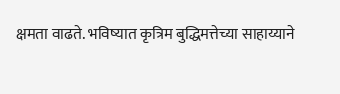क्षमता वाढते. भविष्यात कृत्रिम बुद्धिमत्तेच्या साहाय्याने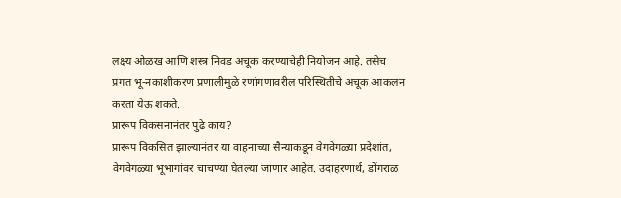लक्ष्य ओळख आणि शस्त्र निवड अचूक करण्याचेही नियोजन आहे. तसेच प्रगत भू-नकाशीकरण प्रणालीमुळे रणांगणावरील परिस्थितीचे अचूक आकलन करता येऊ शकते.
प्रारूप विकसनानंतर पुढे काय?
प्रारूप विकसित झाल्यानंतर या वाहनाच्या सैन्याकडून वेगवेगळ्या प्रदेशांत, वेगवेगळ्या भूभागांवर चाचण्या घेतल्या जाणार आहेत. उदाहरणार्थ, डोंगराळ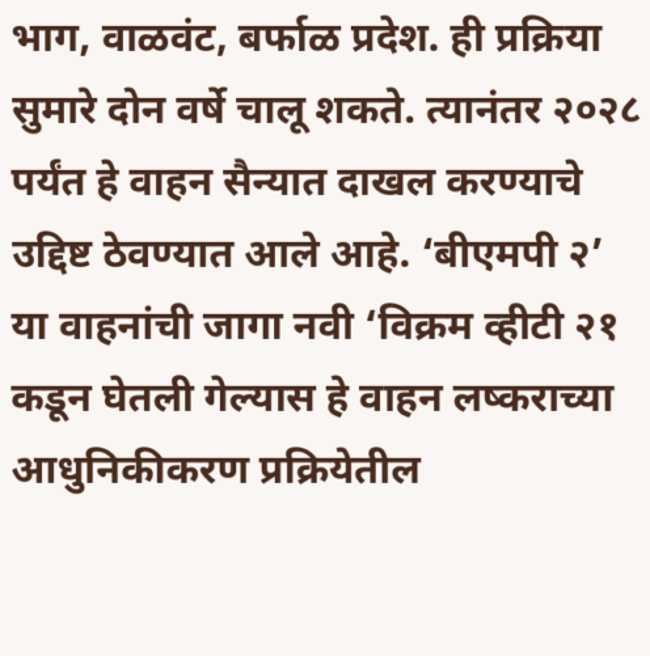भाग, वाळवंट, बर्फाळ प्रदेश. ही प्रक्रिया सुमारे दोन वर्षे चालू शकते. त्यानंतर २०२८ पर्यंत हे वाहन सैन्यात दाखल करण्याचे उद्दिष्ट ठेवण्यात आले आहे. ‘बीएमपी २’ या वाहनांची जागा नवी ‘विक्रम व्हीटी २१ कडून घेतली गेल्यास हे वाहन लष्कराच्या आधुनिकीकरण प्रक्रियेतील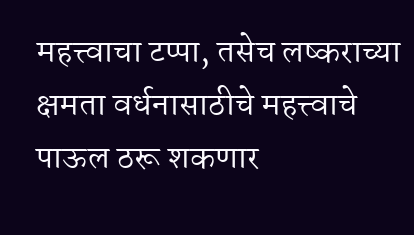महत्त्वाचा टप्पा, तसेच लष्कराच्या क्षमता वर्धनासाठीचे महत्त्वाचे पाऊल ठरू शकणार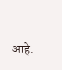आहे.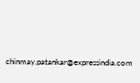chinmay.patankar@expressindia.com